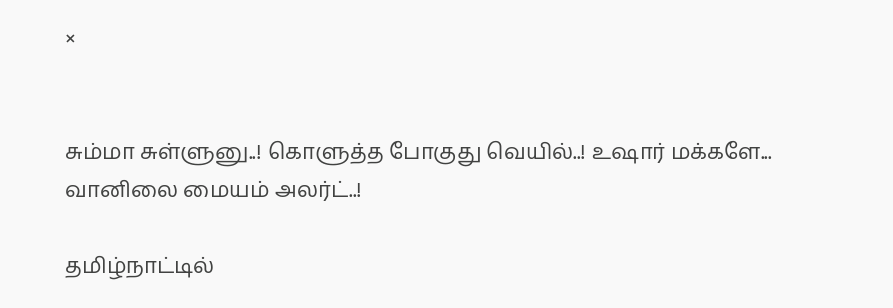×


சும்மா சுள்ளுனு..! கொளுத்த போகுது வெயில்..! உஷார் மக்களே... வானிலை மையம் அலர்ட்..!

தமிழ்நாட்டில்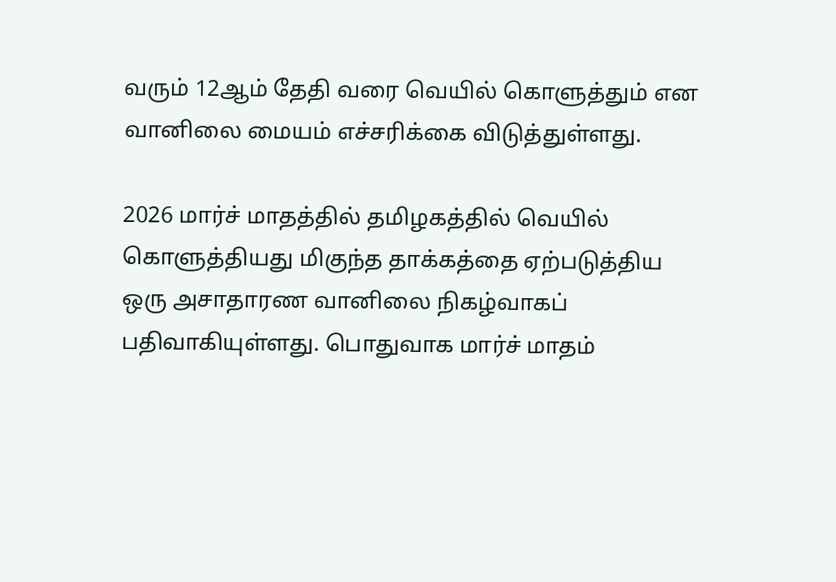வரும் 12ஆம் தேதி வரை வெயில் கொளுத்தும் என வானிலை மையம் எச்சரிக்கை விடுத்துள்ளது.

2026 மார்ச் மாதத்தில் தமிழகத்தில் வெயில் கொளுத்தியது மிகுந்த தாக்கத்தை ஏற்படுத்திய ஒரு அசாதாரண வானிலை நிகழ்வாகப் பதிவாகியுள்ளது. பொதுவாக மார்ச் மாதம்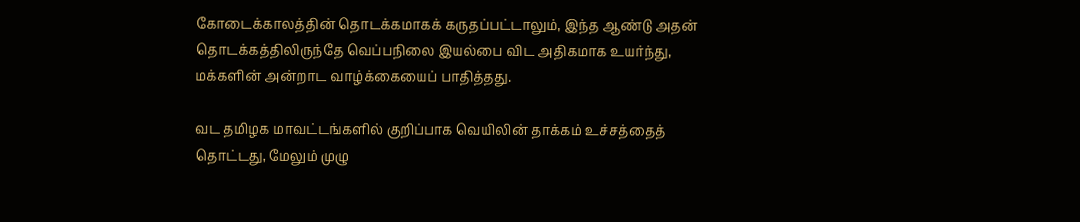கோடைக்காலத்தின் தொடக்கமாகக் கருதப்பட்டாலும், இந்த ஆண்டு அதன் தொடக்கத்திலிருந்தே வெப்பநிலை இயல்பை விட அதிகமாக உயர்ந்து, மக்களின் அன்றாட வாழ்க்கையைப் பாதித்தது.

வட தமிழக மாவட்டங்களில் குறிப்பாக வெயிலின் தாக்கம் உச்சத்தைத் தொட்டது, மேலும் முழு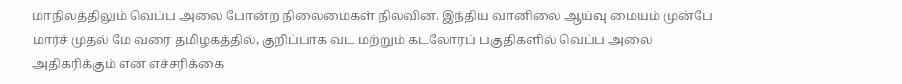மாநிலத்திலும் வெப்ப அலை போன்ற நிலைமைகள் நிலவின. இந்திய வானிலை ஆய்வு மையம் முன்பே மார்ச் முதல் மே வரை தமிழகத்தில், குறிப்பாக வட மற்றும் கடலோரப் பகுதிகளில் வெப்ப அலை அதிகரிக்கும் என எச்சரிக்கை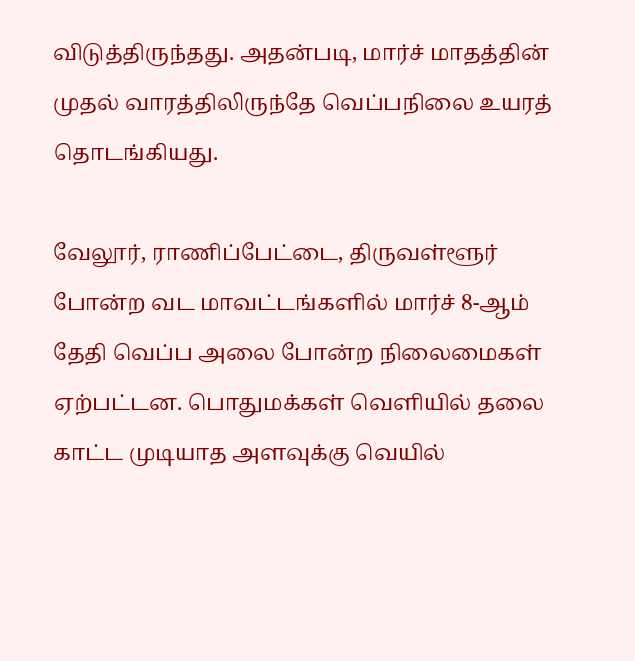விடுத்திருந்தது. அதன்படி, மார்ச் மாதத்தின் முதல் வாரத்திலிருந்தே வெப்பநிலை உயரத் தொடங்கியது.

வேலூர், ராணிப்பேட்டை, திருவள்ளூர் போன்ற வட மாவட்டங்களில் மார்ச் 8-ஆம் தேதி வெப்ப அலை போன்ற நிலைமைகள் ஏற்பட்டன. பொதுமக்கள் வெளியில் தலை காட்ட முடியாத அளவுக்கு வெயில்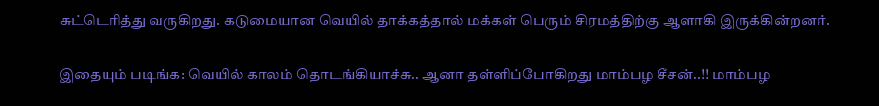சுட்டெரித்து வருகிறது. கடுமையான வெயில் தாக்கத்தால் மக்கள் பெரும் சிரமத்திற்கு ஆளாகி இருக்கின்றனர்.

இதையும் படிங்க: வெயில் காலம் தொடங்கியாச்சு.. ஆனா தள்ளிப்போகிறது மாம்பழ சீசன்..!! மாம்பழ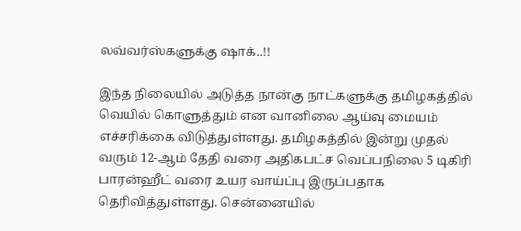லவ்வர்ஸ்களுக்கு ஷாக்..!!

இந்த நிலையில் அடுத்த நான்கு நாட்களுக்கு தமிழகத்தில் வெயில் கொளுத்தும் என வானிலை ஆய்வு மையம் எச்சரிக்கை விடுத்துள்ளது. தமிழகத்தில் இன்று முதல் வரும் 12-ஆம் தேதி வரை அதிகபட்ச வெப்பநிலை 5 டிகிரி பாரன்ஹீட் வரை உயர வாய்ப்பு இருப்பதாக தெரிவித்துள்ளது. சென்னையில்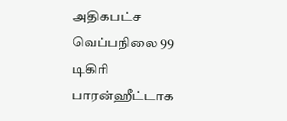அதிகபட்ச வெப்பநிலை 99 டிகிரி பாரன்ஹீட்டாக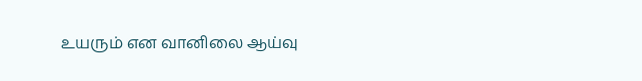உயரும் என வானிலை ஆய்வு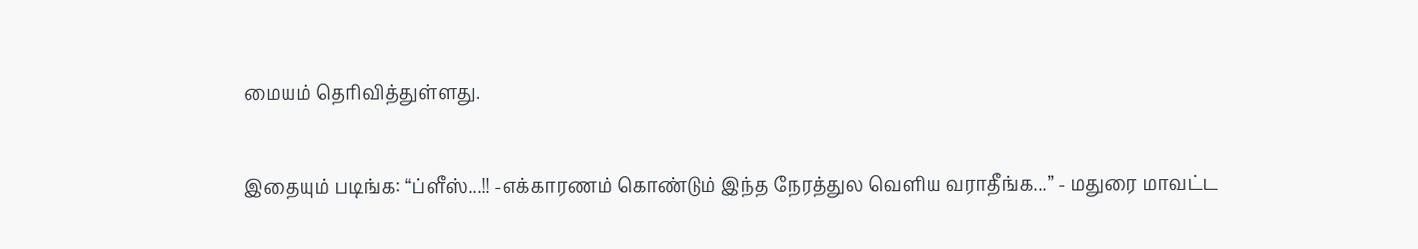மையம் தெரிவித்துள்ளது.

இதையும் படிங்க: “ப்ளீஸ்...!! -எக்காரணம் கொண்டும் இந்த நேரத்துல வெளிய வராதீங்க...” - மதுரை மாவட்ட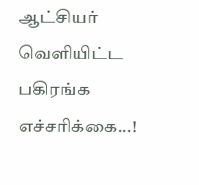ஆட்சியர் வெளியிட்ட பகிரங்க எச்சரிக்கை...!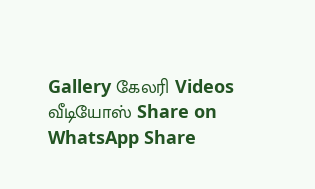Gallery கேலரி Videos வீடியோஸ் Share on WhatsApp Share